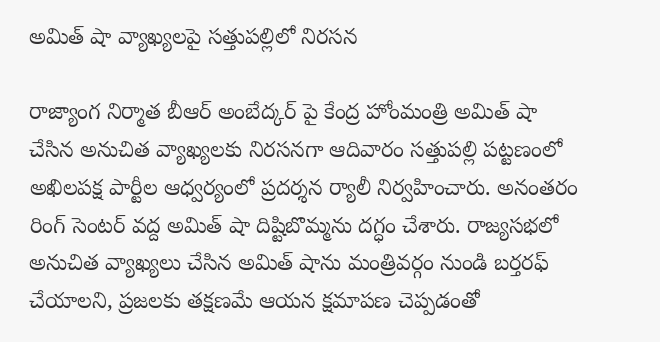అమిత్ షా వ్యాఖ్యలపై సత్తుపల్లిలో నిరసన

రాజ్యాంగ నిర్మాత బీఆర్ అంబేద్కర్ పై కేంద్ర హోంమంత్రి అమిత్ షా చేసిన అనుచిత వ్యాఖ్యలకు నిరసనగా ఆదివారం సత్తుపల్లి పట్టణంలో అఖిలపక్ష పార్టీల ఆధ్వర్యంలో ప్రదర్శన ర్యాలీ నిర్వహించారు. అనంతరం రింగ్ సెంటర్ వద్ద అమిత్ షా దిష్టిబొమ్మను దగ్ధం చేశారు. రాజ్యసభలో అనుచిత వ్యాఖ్యలు చేసిన అమిత్ షాను మంత్రివర్గం నుండి బర్తరఫ్ చేయాలని, ప్రజలకు తక్షణమే ఆయన క్షమాపణ చెప్పడంతో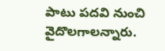పాటు పదవి నుంచి వైదొలగాలన్నారు.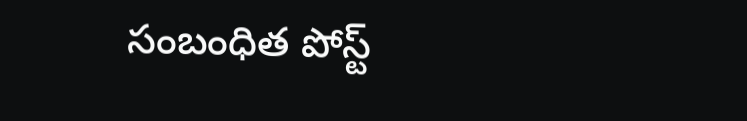సంబంధిత పోస్ట్